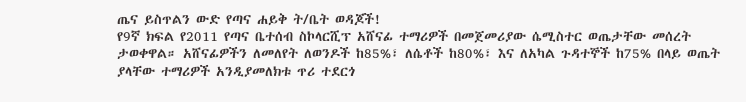ጤና ይስጥልን ውድ የጣና ሐይቅ ት/ቤት ወዳጆች!
የ9ኛ ክፍል የ2011 የጣና ቤተሰብ ስኮላርሺፕ አሸናፊ ተማሪዎች በመጀመሪያው ሴሚስተር ወጤታቸው መሰረት ታወቀዋል። አሸናፊዎችን ለመለየት ለወንዶች ከ85%፣ ለሴቶች ከ80%፣ እና ለአካል ጉዳተኞች ከ75% በላይ ወጤት ያላቸው ተማሪዎች አንዲያመለክቱ ጥሪ ተደርጎ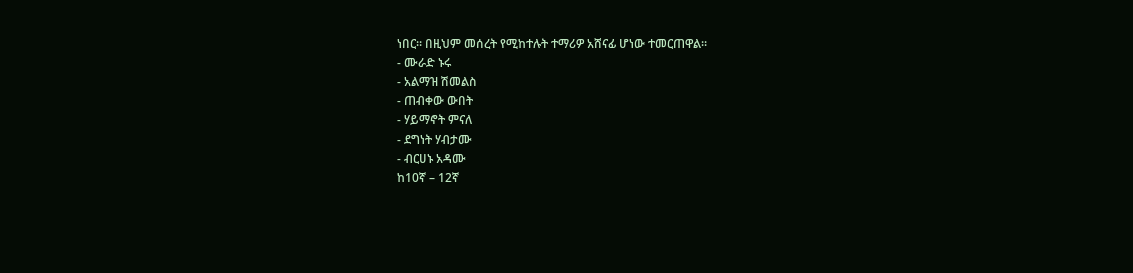ነበር። በዚህም መሰረት የሚከተሉት ተማሪዎ አሸናፊ ሆነው ተመርጠዋል።
- ሙራድ ኑሩ
- አልማዝ ሽመልስ
- ጠብቀው ውበት
- ሃይማኖት ምናለ
- ደግነት ሃብታሙ
- ብርሀኑ አዳሙ
ከ10ኛ – 12ኛ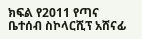ክፍል የ2011 የጣና ቤተሰብ ስኮላርሺፕ አሸናፊ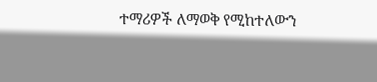ተማሪዎች ለማወቅ የሚከተለውን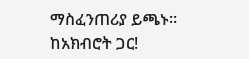ማስፈንጠሪያ ይጫኑ።
ከአክብሮት ጋር!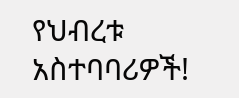የህብረቱ አስተባባሪዎች!